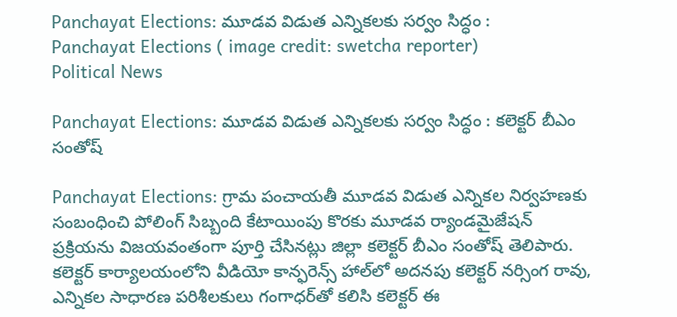Panchayat Elections: మూడవ విడుత ఎన్నికలకు సర్వం సిద్ధం :
Panchayat Elections ( image credit: swetcha reporter)
Political News

Panchayat Elections: మూడవ విడుత ఎన్నికలకు సర్వం సిద్ధం : కలెక్టర్ బీఎం సంతోష్

Panchayat Elections: గ్రామ పంచాయతీ మూడవ విడుత ఎన్నికల నిర్వహణకు సంబంధించి పోలింగ్ సిబ్బంది కేటాయింపు కొరకు మూడవ ర్యాండమైజేషన్ ప్రక్రియను విజయవంతంగా పూర్తి చేసినట్లు జిల్లా కలెక్టర్ బీఎం సంతోష్ తెలిపారు. కలెక్టర్ కార్యాలయంలోని వీడియో కాన్ఫరెన్స్‌ హాల్‌లో అదనపు కలెక్టర్ నర్సింగ రావు, ఎన్నికల సాధారణ పరిశీలకులు గంగాధర్‌తో కలిసి కలెక్టర్ ఈ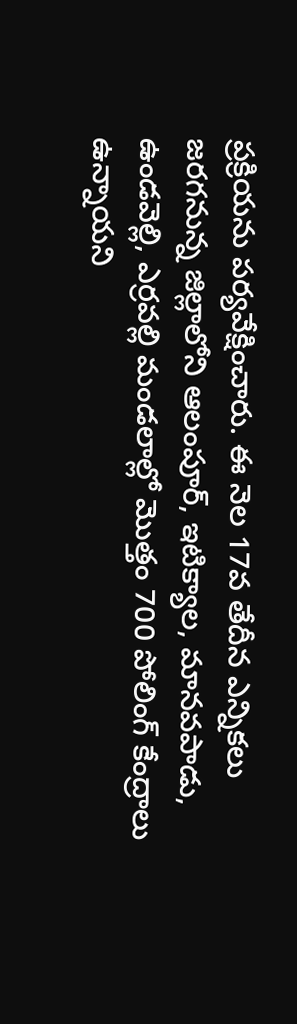ప్రక్రియను పర్యవేక్షించారు. ఈ నెల 17వ తేదీన ఎన్నికలు జరగనున్న జిల్లాలోని ఆలంపూర్, ఇటిక్యాల, మానవపాడు, ఉండవెల్లి, ఎర్రవల్లి మండలాల్లో మొత్తం 700 పోలింగ్ కేంద్రాలు ఉన్నాయని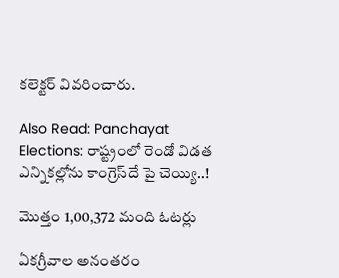కలెక్టర్ వివరించారు.

Also Read: Panchayat Elections: రాష్ట్రంలో రెండో విడత ఎన్నికల్లోను కాంగ్రెస్‌దే పై చెయ్యి..!

మొత్తం 1,00,372 మంది ఓటర్లు

ఏకగ్రీవాల అనంతరం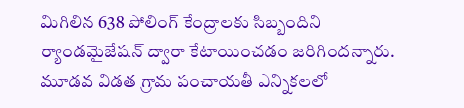మిగిలిన 638 పోలింగ్ కేంద్రాలకు సిబ్బందిని ర్యాండమైజేషన్‌ ద్వారా కేటాయించడం జరిగిందన్నారు. మూడవ విడత గ్రామ పంచాయతీ ఎన్నికలలో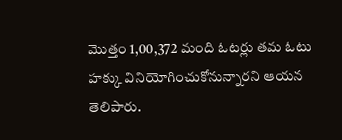మొత్తం 1,00,372 మంది ఓటర్లు తమ ఓటు హక్కు వినియోగించుకోనున్నారని ఆయన తెలిపారు.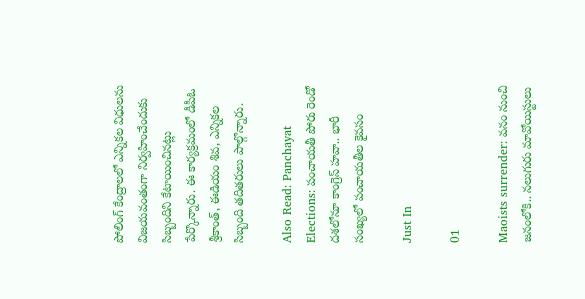పోలింగ్ కేంద్రాలలో ఎన్నికల విధులను విజయవంతంగా నిర్వహించేందుకు సిబ్బందిని కేటాయించినట్లు పేర్కొన్నారు. ఈ కార్యక్రమంలో డీపీఓ శ్రీకాంత్, ఈడియం శివ, ఎన్నికల సిబ్బంది తదితరులు పాల్గొన్నారు.

Also Read: Panchayat Elections: పంచాయతీ పోరు రెండో దశలోనూ కాంగ్రెస్ హవా.. భారీ సంఖ్యలో పంచాయతీల కైవసం

Just In

01

Maoists surrender: వనం నుంచి జనంలోకి.. నలుగురు మావోయిస్టులు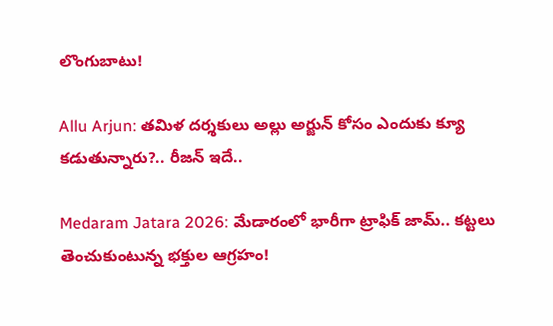లొంగుబాటు!

Allu Arjun: తమిళ దర్శకులు అల్లు అర్జున్ కోసం ఎందుకు క్యూ కడుతున్నారు?.. రీజన్ ఇదే..

Medaram Jatara 2026: మేడారంలో భారీగా ట్రాఫిక్ జామ్.. కట్టలు తెంచుకుంటున్న భక్తుల ఆగ్రహం!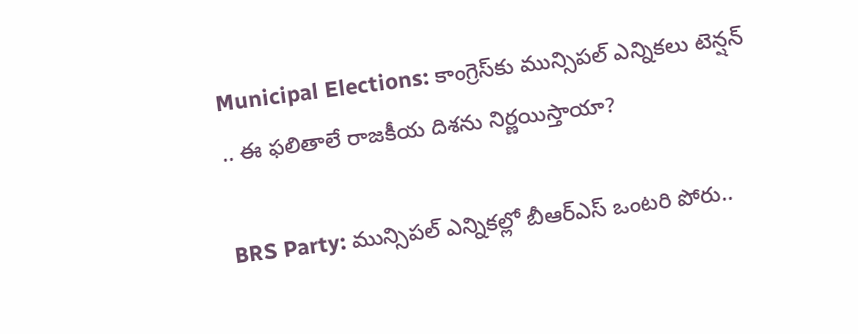Municipal Elections: కాంగ్రెస్‌కు మున్సిపల్ ఎన్నికలు టెన్షన్ .. ఈ ఫలితాలే రాజకీయ దిశను నిర్ణయిస్తాయా?

BRS Party: మున్సిపల్ ఎన్నికల్లో బీఆర్ఎస్ ఒంటరి పోరు..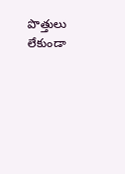పొత్తులు లేకుండా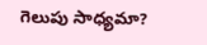గెలుపు సాధ్యమా?